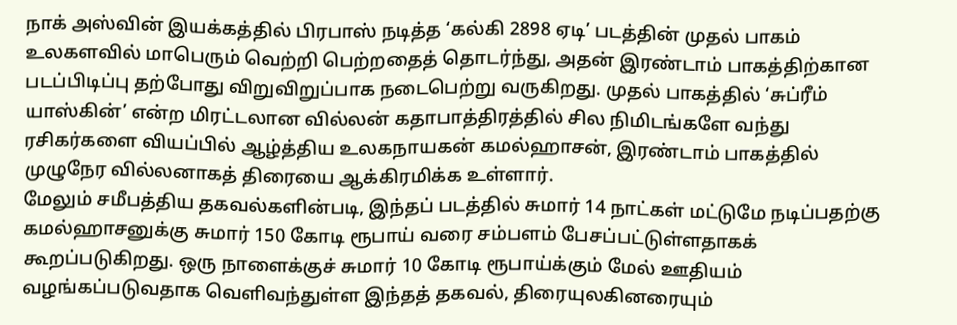நாக் அஸ்வின் இயக்கத்தில் பிரபாஸ் நடித்த ‘கல்கி 2898 ஏடி’ படத்தின் முதல் பாகம் உலகளவில் மாபெரும் வெற்றி பெற்றதைத் தொடர்ந்து, அதன் இரண்டாம் பாகத்திற்கான படப்பிடிப்பு தற்போது விறுவிறுப்பாக நடைபெற்று வருகிறது. முதல் பாகத்தில் ‘சுப்ரீம் யாஸ்கின்’ என்ற மிரட்டலான வில்லன் கதாபாத்திரத்தில் சில நிமிடங்களே வந்து ரசிகர்களை வியப்பில் ஆழ்த்திய உலகநாயகன் கமல்ஹாசன், இரண்டாம் பாகத்தில் முழுநேர வில்லனாகத் திரையை ஆக்கிரமிக்க உள்ளார்.
மேலும் சமீபத்திய தகவல்களின்படி, இந்தப் படத்தில் சுமார் 14 நாட்கள் மட்டுமே நடிப்பதற்கு கமல்ஹாசனுக்கு சுமார் 150 கோடி ரூபாய் வரை சம்பளம் பேசப்பட்டுள்ளதாகக் கூறப்படுகிறது. ஒரு நாளைக்குச் சுமார் 10 கோடி ரூபாய்க்கும் மேல் ஊதியம் வழங்கப்படுவதாக வெளிவந்துள்ள இந்தத் தகவல், திரையுலகினரையும்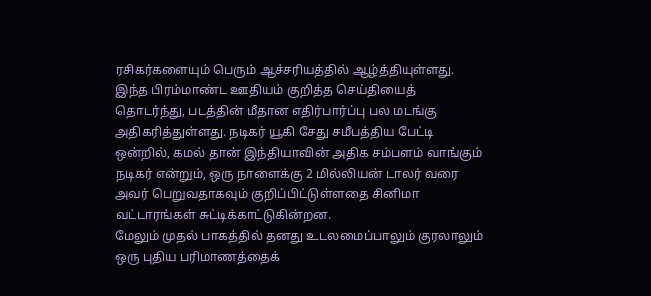ரசிகர்களையும் பெரும் ஆச்சரியத்தில் ஆழ்த்தியுள்ளது.
இந்த பிரம்மாண்ட ஊதியம் குறித்த செய்தியைத் தொடர்ந்து, படத்தின் மீதான எதிர்பார்ப்பு பல மடங்கு அதிகரித்துள்ளது. நடிகர் யூகி சேது சமீபத்திய பேட்டி ஒன்றில், கமல் தான் இந்தியாவின் அதிக சம்பளம் வாங்கும் நடிகர் என்றும், ஒரு நாளைக்கு 2 மில்லியன் டாலர் வரை அவர் பெறுவதாகவும் குறிப்பிட்டுள்ளதை சினிமா வட்டாரங்கள் சுட்டிக்காட்டுகின்றன.
மேலும் முதல் பாகத்தில் தனது உடலமைப்பாலும் குரலாலும் ஒரு புதிய பரிமாணத்தைக்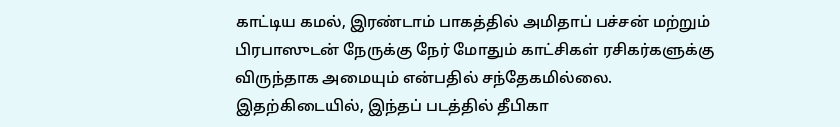காட்டிய கமல், இரண்டாம் பாகத்தில் அமிதாப் பச்சன் மற்றும் பிரபாஸுடன் நேருக்கு நேர் மோதும் காட்சிகள் ரசிகர்களுக்கு விருந்தாக அமையும் என்பதில் சந்தேகமில்லை. இதற்கிடையில், இந்தப் படத்தில் தீபிகா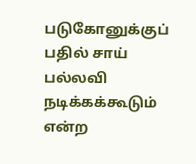படுகோனுக்குப் பதில் சாய் பல்லவி நடிக்கக்கூடும் என்ற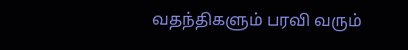வதந்திகளும் பரவி வரும்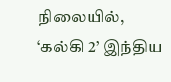நிலையில், ‘கல்கி 2’ இந்திய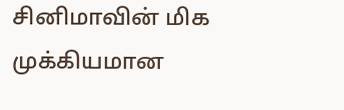சினிமாவின் மிக முக்கியமான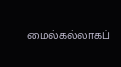மைல்கல்லாகப்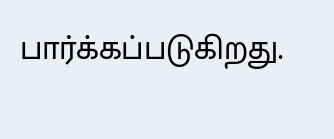பார்க்கப்படுகிறது.